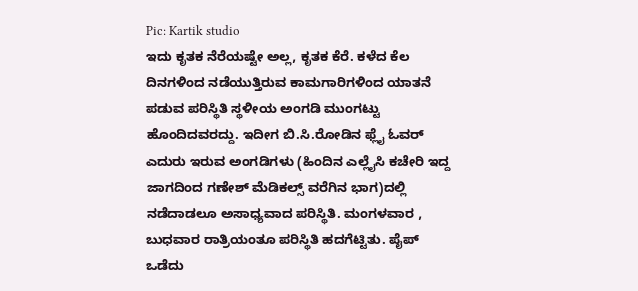Pic: Kartik studio
ಇದು ಕೃತಕ ನೆರೆಯಷ್ಟೇ ಅಲ್ಲ, ಕೃತಕ ಕೆರೆ. ಕಳೆದ ಕೆಲ ದಿನಗಳಿಂದ ನಡೆಯುತ್ತಿರುವ ಕಾಮಗಾರಿಗಳಿಂದ ಯಾತನೆ ಪಡುವ ಪರಿಸ್ಥಿತಿ ಸ್ಥಳೀಯ ಅಂಗಡಿ ಮುಂಗಟ್ಟು ಹೊಂದಿದವರದ್ದು. ಇದೀಗ ಬಿ.ಸಿ.ರೋಡಿನ ಫ್ಲೈ ಓವರ್ ಎದುರು ಇರುವ ಅಂಗಡಿಗಳು (ಹಿಂದಿನ ಎಲ್ಲೈಸಿ ಕಚೇರಿ ಇದ್ದ ಜಾಗದಿಂದ ಗಣೇಶ್ ಮೆಡಿಕಲ್ಸ್ ವರೆಗಿನ ಭಾಗ)ದಲ್ಲಿ ನಡೆದಾಡಲೂ ಅಸಾಧ್ಯವಾದ ಪರಿಸ್ಥಿತಿ. ಮಂಗಳವಾರ , ಬುಧವಾರ ರಾತ್ರಿಯಂತೂ ಪರಿಸ್ಥಿತಿ ಹದಗೆಟ್ಟಿತು. ಪೈಪ್ ಒಡೆದು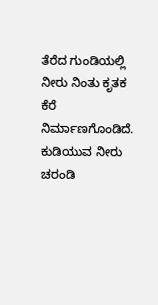ತೆರೆದ ಗುಂಡಿಯಲ್ಲಿ ನೀರು ನಿಂತು ಕೃತಕ ಕೆರೆ ನಿರ್ಮಾಣಗೊಂಡಿದೆ. ಕುಡಿಯುವ ನೀರು ಚರಂಡಿ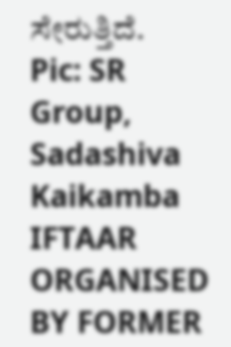ಸೇರುತ್ತಿದೆ.
Pic: SR Group, Sadashiva Kaikamba
IFTAAR ORGANISED BY FORMER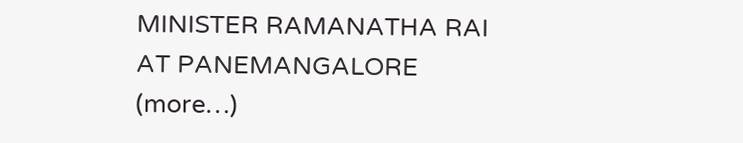MINISTER RAMANATHA RAI AT PANEMANGALORE (more…)